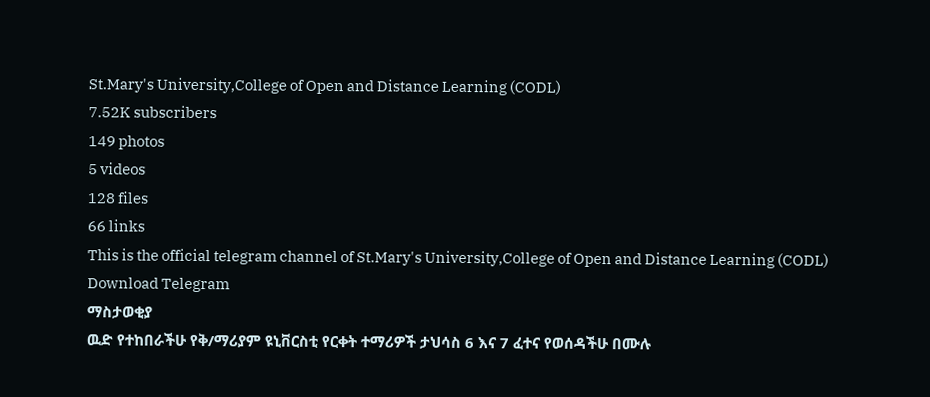St.Mary's University,College of Open and Distance Learning (CODL)
7.52K subscribers
149 photos
5 videos
128 files
66 links
This is the official telegram channel of St.Mary's University,College of Open and Distance Learning (CODL)
Download Telegram
ማስታወቂያ
ዉድ የተከበራችሁ የቅ/ማሪያም ዩኒቨርስቲ የርቀት ተማሪዎች ታህሳስ 6 እና 7 ፈተና የወሰዳችሁ በሙሉ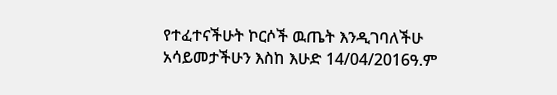የተፈተናችሁት ኮርሶች ዉጤት እንዲገባለችሁ አሳይመታችሁን እስከ እሁድ 14/04/2016ዓ.ም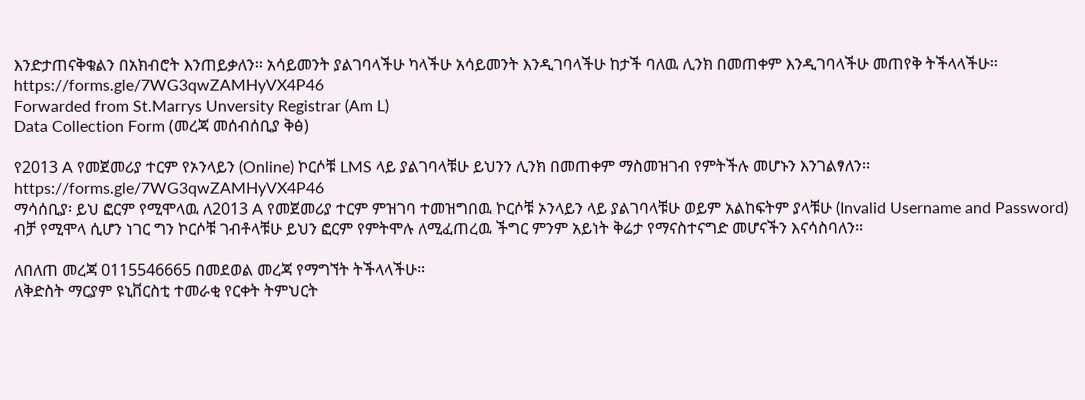እንድታጠናቅቁልን በአክብሮት እንጠይቃለን፡፡ አሳይመንት ያልገባላችሁ ካላችሁ አሳይመንት እንዲገባላችሁ ከታች ባለዉ ሊንክ በመጠቀም እንዲገባላችሁ መጠየቅ ትችላላችሁ፡፡
https://forms.gle/7WG3qwZAMHyVX4P46
Forwarded from St.Marrys Unversity Registrar (Am L)
Data Collection Form (መረጃ መሰብሰቢያ ቅፅ)

የ2013 A የመጀመሪያ ተርም የኦንላይን (Online) ኮርሶቹ LMS ላይ ያልገባላቹሁ ይህንን ሊንክ በመጠቀም ማስመዝገብ የምትችሉ መሆኑን እንገልፃለን፡፡
https://forms.gle/7WG3qwZAMHyVX4P46
ማሳሰቢያ፡ ይህ ፎርም የሚሞላዉ ለ2013 A የመጀመሪያ ተርም ምዝገባ ተመዝግበዉ ኮርሶቹ ኦንላይን ላይ ያልገባላቹሁ ወይም አልከፍትም ያላቹሁ (Invalid Username and Password) ብቻ የሚሞላ ሲሆን ነገር ግን ኮርሶቹ ገብቶላቹሁ ይህን ፎርም የምትሞሉ ለሚፈጠረዉ ችግር ምንም አይነት ቅሬታ የማናስተናግድ መሆናችን እናሳስባለን።

ለበለጠ መረጃ 0115546665 በመደወል መረጃ የማግኘት ትችላላችሁ።
ለቅድስት ማርያም ዩኒቨርስቲ ተመራቂ የርቀት ትምህርት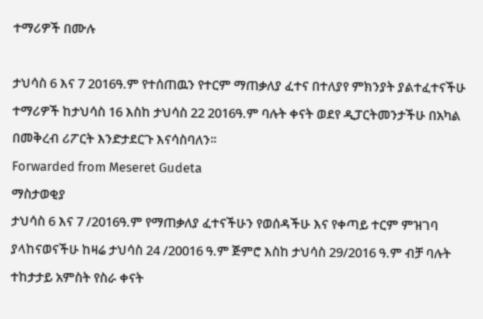ተማሪዎች በሙሉ

ታህሳስ 6 እና 7 2016ዓ.ም የተሰጠዉን የተርም ማጠቃለያ ፈተና በተለያየ ምክንያት ያልተፈተናችሁ ተማሪዎች ከታህሳስ 16 እስከ ታህሳስ 22 2016ዓ.ም ባሉት ቀናት ወደየ ዲፓርትመንታችሁ በአካል በመቅረብ ሪፖርት እንድታደርጉ እናሳስባለን፡፡
Forwarded from Meseret Gudeta
ማስታወቂያ
ታህሳስ 6 እና 7 /2016ዓ.ም የማጠቃለያ ፈተናችሁን የወሰዳችሁ እና የቀጣይ ተርም ምዝገባ ያላከናወናችሁ ከዛሬ ታህሳስ 24 /20016 ዓ.ም ጅምሮ እስከ ታህሳስ 29/2016 ዓ.ም ብቻ ባሉት ተከታታይ አምስት የስራ ቀናት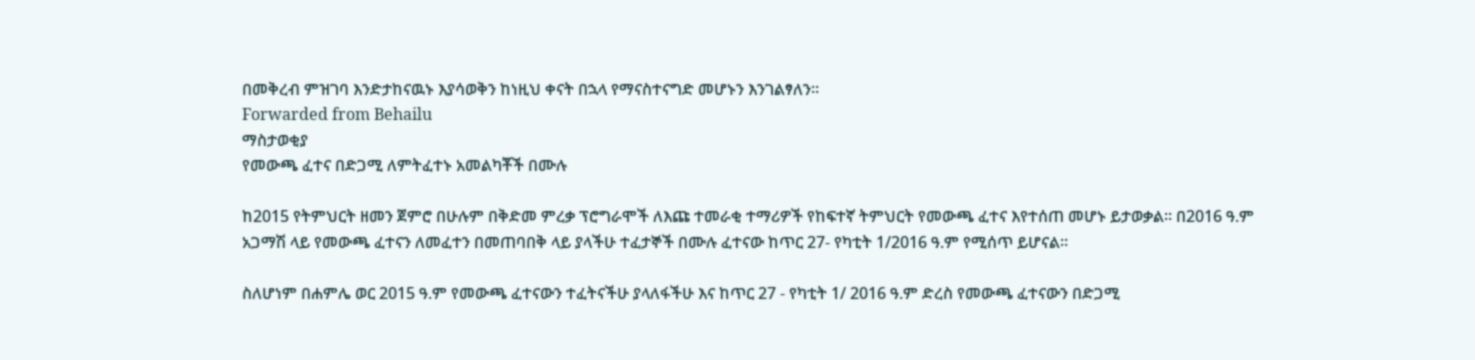በመቅረብ ምዝገባ እንድታከናዉኑ እያሳወቅን ከነዚህ ቀናት በኋላ የማናስተናግድ መሆኑን እንገልፃለን፡፡
Forwarded from Behailu
ማስታወቂያ
የመውጫ ፈተና በድጋሚ ለምትፈተኑ አመልካቾች በሙሉ

ከ2015 የትምህርት ዘመን ጀምሮ በሁሉም በቅድመ ምረቃ ፕሮግራሞች ለእጩ ተመራቂ ተማሪዎች የከፍተኛ ትምህርት የመውጫ ፈተና እየተሰጠ መሆኑ ይታወቃል፡፡ በ2016 ዓ.ም አጋማሽ ላይ የመውጫ ፈተናን ለመፈተን በመጠባበቅ ላይ ያላችሁ ተፈታኞች በሙሉ ፈተናው ከጥር 27- የካቲት 1/2016 ዓ.ም የሚሰጥ ይሆናል፡፡

ስለሆነም በሐምሌ ወር 2015 ዓ.ም የመውጫ ፈተናውን ተፈትናችሁ ያላለፋችሁ እና ከጥር 27 - የካቲት 1/ 2016 ዓ.ም ድረስ የመውጫ ፈተናውን በድጋሚ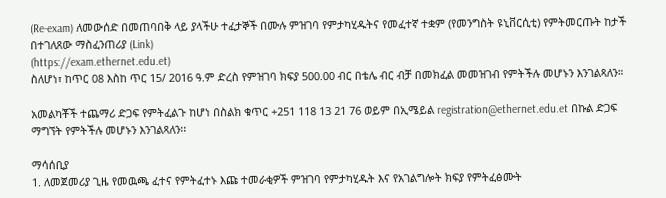(Re-exam) ለመውሰድ በመጠባበቅ ላይ ያላችሁ ተፈታኞች በሙሉ ምዝገባ የምታካሂዱትና የመፈተኛ ተቋም (የመንግስት ዩኒቨርሲቲ) የምትመርጡት ከታች በተገለጸው ማስፈንጠሪያ (Link)
(https://exam.ethernet.edu.et)
ስለሆነ፣ ከጥር 08 እስከ ጥር 15/ 2016 ዓ.ም ድረስ የምዝገባ ክፍያ 500.00 ብር በቴሌ ብር ብቻ በመክፈል መመዝገብ የምትችሉ መሆኑን እንገልጻለን።

አመልካቾች ተጨማሪ ድጋፍ የምትፈልጉ ከሆነ በስልክ ቁጥር +251 118 13 21 76 ወይም በኢሜይል registration@ethernet.edu.et በኩል ድጋፍ ማግኘት የምትችሉ መሆኑን እንገልጻለን፡፡

ማሳሰቢያ
1. ለመጀመሪያ ጊዜ የመዉጫ ፈተና የምትፈተኑ እጩ ተመራቂዎች ምዝገባ የምታካሂዱት እና የአገልግሎት ክፍያ የምትፈፅሙት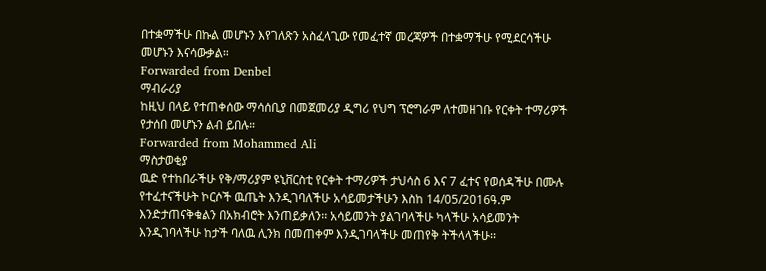በተቋማችሁ በኩል መሆኑን እየገለጽን አስፈላጊው የመፈተኛ መረጃዎች በተቋማችሁ የሚደርሳችሁ መሆኑን እናሳውቃል።
Forwarded from Denbel
ማብራሪያ
ከዚህ በላይ የተጠቀሰው ማሳሰቢያ በመጀመሪያ ዲግሪ የህግ ፕሮግራም ለተመዘገቡ የርቀት ተማሪዎች የታሰበ መሆኑን ልብ ይበሉ።
Forwarded from Mohammed Ali
ማስታወቂያ
ዉድ የተከበራችሁ የቅ/ማሪያም ዩኒቨርስቲ የርቀት ተማሪዎች ታህሳስ 6 እና 7 ፈተና የወሰዳችሁ በሙሉ የተፈተናችሁት ኮርሶች ዉጤት እንዲገባለችሁ አሳይመታችሁን እስከ 14/05/2016ዓ.ም እንድታጠናቅቁልን በአክብሮት እንጠይቃለን፡፡ አሳይመንት ያልገባላችሁ ካላችሁ አሳይመንት እንዲገባላችሁ ከታች ባለዉ ሊንክ በመጠቀም እንዲገባላችሁ መጠየቅ ትችላላችሁ፡፡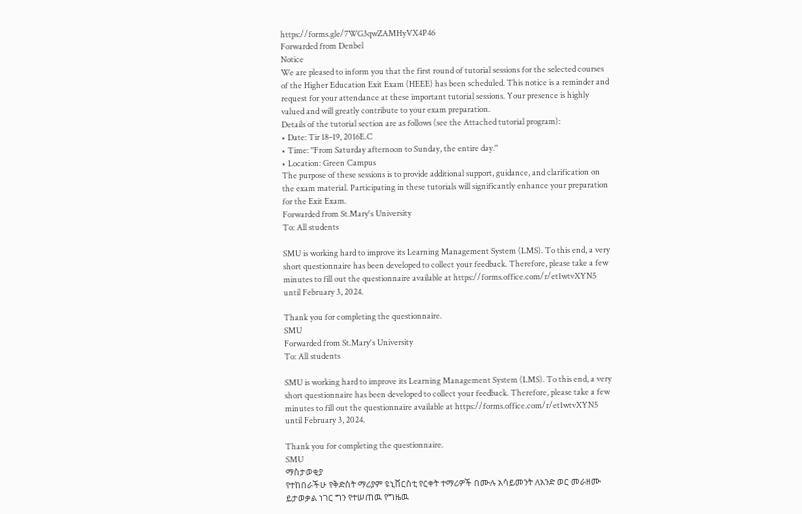https://forms.gle/7WG3qwZAMHyVX4P46
Forwarded from Denbel
Notice
We are pleased to inform you that the first round of tutorial sessions for the selected courses of the Higher Education Exit Exam (HEEE) has been scheduled. This notice is a reminder and request for your attendance at these important tutorial sessions. Your presence is highly valued and will greatly contribute to your exam preparation.
Details of the tutorial section are as follows (see the Attached tutorial program):
• Date: Tir 18–19, 2016E.C
• Time: "From Saturday afternoon to Sunday, the entire day."
• Location: Green Campus
The purpose of these sessions is to provide additional support, guidance, and clarification on the exam material. Participating in these tutorials will significantly enhance your preparation for the Exit Exam.
Forwarded from St.Mary's University
To: All students

SMU is working hard to improve its Learning Management System (LMS). To this end, a very short questionnaire has been developed to collect your feedback. Therefore, please take a few minutes to fill out the questionnaire available at https://forms.office.com/r/et1wtvXYN5 until February 3, 2024.

Thank you for completing the questionnaire.
SMU
Forwarded from St.Mary's University
To: All students

SMU is working hard to improve its Learning Management System (LMS). To this end, a very short questionnaire has been developed to collect your feedback. Therefore, please take a few minutes to fill out the questionnaire available at https://forms.office.com/r/et1wtvXYN5 until February 3, 2024.

Thank you for completing the questionnaire.
SMU
ማስታወቂያ
የተከበራችሁ የቅድስት ማሪያም ዩኒቨርስቲ የርቀት ተማሪዎች በሙሉ አሳይመንት ለአንድ ወር መራዘሙ ይታወቃል ነገር ግን የተሠጠዉ የግዜዉ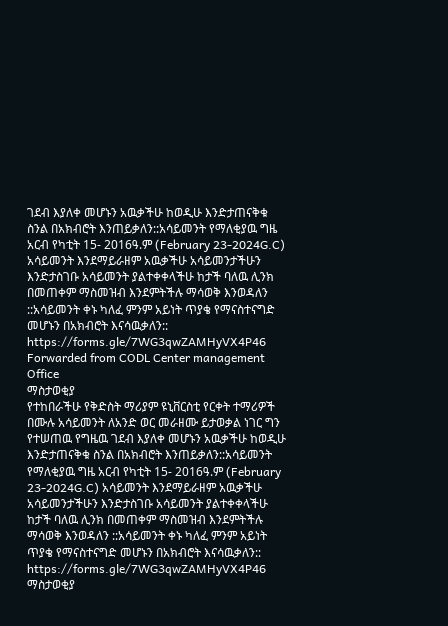ገደብ እያለቀ መሆኑን አዉቃችሁ ከወዲሁ እንድታጠናቅቁ ስንል በአክብሮት እንጠይቃለን::አሳይመንት የማለቂያዉ ግዜ አርብ የካቲት 15- 2016ዓ.ም (February 23-2024G.C) አሳይመንት እንደማይራዘም አዉቃችሁ አሳይመንታችሁን እንድታስገቡ አሳይመንት ያልተቀቀላችሁ ከታች ባለዉ ሊንክ በመጠቀም ማስመዝብ እንደምትችሉ ማሳወቅ እንወዳለን ::አሳይመንት ቀኑ ካለፈ ምንም አይነት ጥያቄ የማናስተናግድ መሆኑን በአክብሮት እናሳዉቃለን::
https://forms.gle/7WG3qwZAMHyVX4P46
Forwarded from CODL Center management Office
ማስታወቂያ
የተከበራችሁ የቅድስት ማሪያም ዩኒቨርስቲ የርቀት ተማሪዎች በሙሉ አሳይመንት ለአንድ ወር መራዘሙ ይታወቃል ነገር ግን የተሠጠዉ የግዜዉ ገደብ እያለቀ መሆኑን አዉቃችሁ ከወዲሁ እንድታጠናቅቁ ስንል በአክብሮት እንጠይቃለን::አሳይመንት የማለቂያዉ ግዜ አርብ የካቲት 15- 2016ዓ.ም (February 23-2024G.C) አሳይመንት እንደማይራዘም አዉቃችሁ አሳይመንታችሁን እንድታስገቡ አሳይመንት ያልተቀቀላችሁ ከታች ባለዉ ሊንክ በመጠቀም ማስመዝብ እንደምትችሉ ማሳወቅ እንወዳለን ::አሳይመንት ቀኑ ካለፈ ምንም አይነት ጥያቄ የማናስተናግድ መሆኑን በአክብሮት እናሳዉቃለን::
https://forms.gle/7WG3qwZAMHyVX4P46
ማስታወቂያ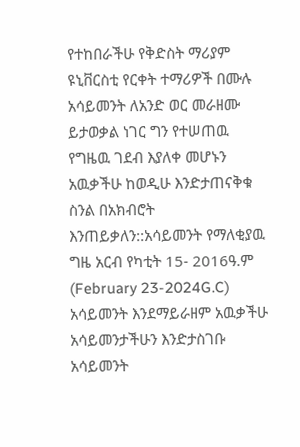የተከበራችሁ የቅድስት ማሪያም ዩኒቨርስቲ የርቀት ተማሪዎች በሙሉ አሳይመንት ለአንድ ወር መራዘሙ ይታወቃል ነገር ግን የተሠጠዉ የግዜዉ ገደብ እያለቀ መሆኑን አዉቃችሁ ከወዲሁ እንድታጠናቅቁ ስንል በአክብሮት እንጠይቃለን::አሳይመንት የማለቂያዉ ግዜ አርብ የካቲት 15- 2016ዓ.ም (February 23-2024G.C) አሳይመንት እንደማይራዘም አዉቃችሁ አሳይመንታችሁን እንድታስገቡ አሳይመንት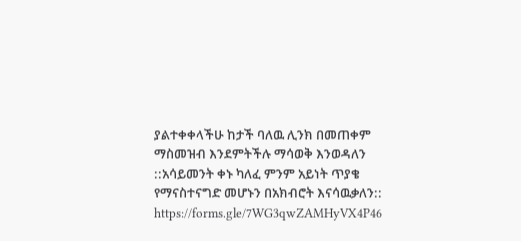ያልተቀቀላችሁ ከታች ባለዉ ሊንክ በመጠቀም ማስመዝብ እንደምትችሉ ማሳወቅ እንወዳለን ::አሳይመንት ቀኑ ካለፈ ምንም አይነት ጥያቄ የማናስተናግድ መሆኑን በአክብሮት እናሳዉቃለን::
https://forms.gle/7WG3qwZAMHyVX4P46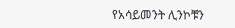የአሳይመንት ሊንኮቹን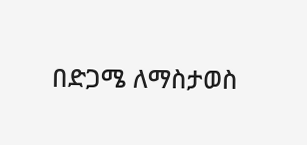በድጋሜ ለማስታወስ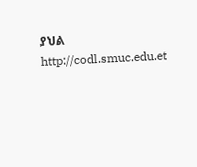ያህል
http://codl.smuc.edu.et